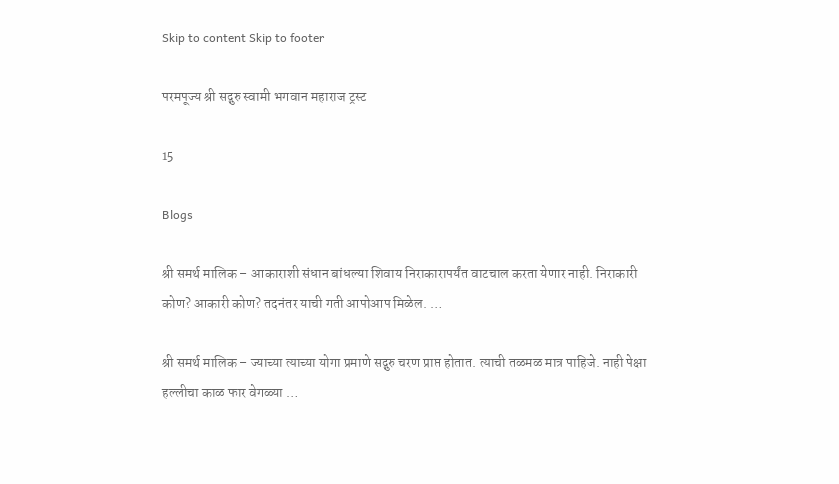Skip to content Skip to footer

परमपूज्य श्री सद्गुरु स्वामी भगवान महाराज ट्रस्ट

15

Blogs

श्री समर्थ मालिक – आकाराशी संधान बांधल्या शिवाय निराकारापर्यंत वाटचाल करता येणार नाही. निराकारी कोण? आकारी कोण? तदनंतर याची गती आपोआप मिळेल. …

श्री समर्थ मालिक – ज्याच्या त्याच्या योगा प्रमाणे सद्गुरु चरण प्राप्त होतात. त्याची तळमळ मात्र पाहिजे. नाही पेक्षा हल्लीचा काळ फार वेगळ्या …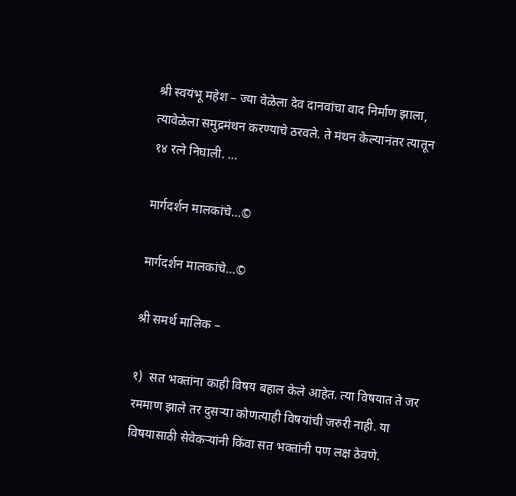श्री स्वयंभू महेश – ज्या वेळेला देव दानवांचा वाद निर्माण झाला, त्यावेळेला समुद्रमंथन करण्याचे ठरवले. ते मंथन केल्यानंतर त्यातून १४ रत्ने निघाली. …

मार्गदर्शन मालकांचे…©

मार्गदर्शन मालकांचे…©

श्री समर्थ मालिक –

१)  सत भक्तांना काही विषय बहाल केले आहेत. त्या विषयात ते जर रममाण झाले तर दुसऱ्या कोणत्याही विषयांची जरुरी नाही. या विषयासाठी सेवेकर्‍यांनी किंवा सत भक्तांनी पण लक्ष ठेवणे.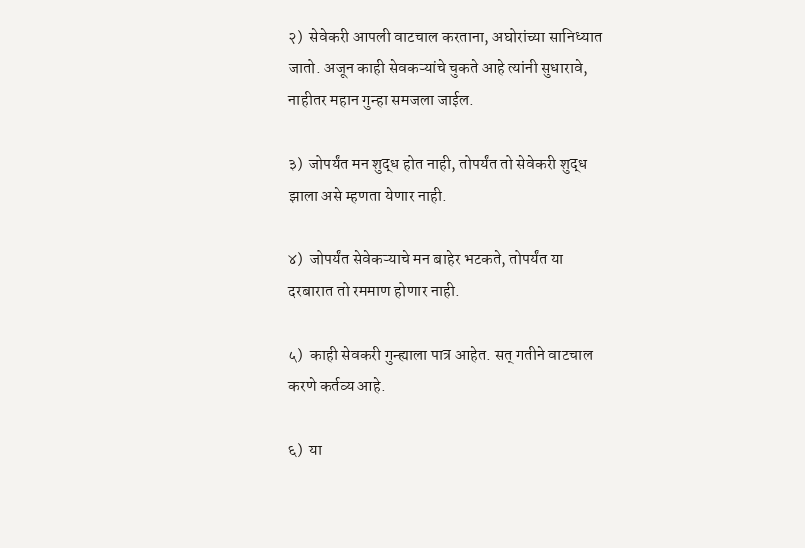२)  सेवेकरी आपली वाटचाल करताना, अघोरांच्या सानिध्यात जातो. अजून काही सेवकऱ्यांचे चुकते आहे त्यांनी सुधारावे, नाहीतर महान गुन्हा समजला जाईल.

३)  जोपर्यंत मन शुद्ध होत नाही, तोपर्यंत तो सेवेकरी शुद्ध झाला असे म्हणता येणार नाही.

४)  जोपर्यंत सेवेकऱ्याचे मन बाहेर भटकते, तोपर्यंत या दरबारात तो रममाण होणार नाही.

५)  काही सेवकरी गुन्ह्याला पात्र आहेत. सत् गतीने वाटचाल करणे कर्तव्य आहे.

६)  या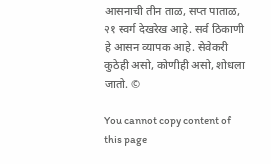आसनाची तीन ताळ, सप्त पाताळ, २१ स्वर्ग देखरेख आहे. सर्व ठिकाणी हे आसन व्यापक आहे. सेवेकरी कुठेही असो, कोणीही असो, शोधला जातो. ©

You cannot copy content of this page